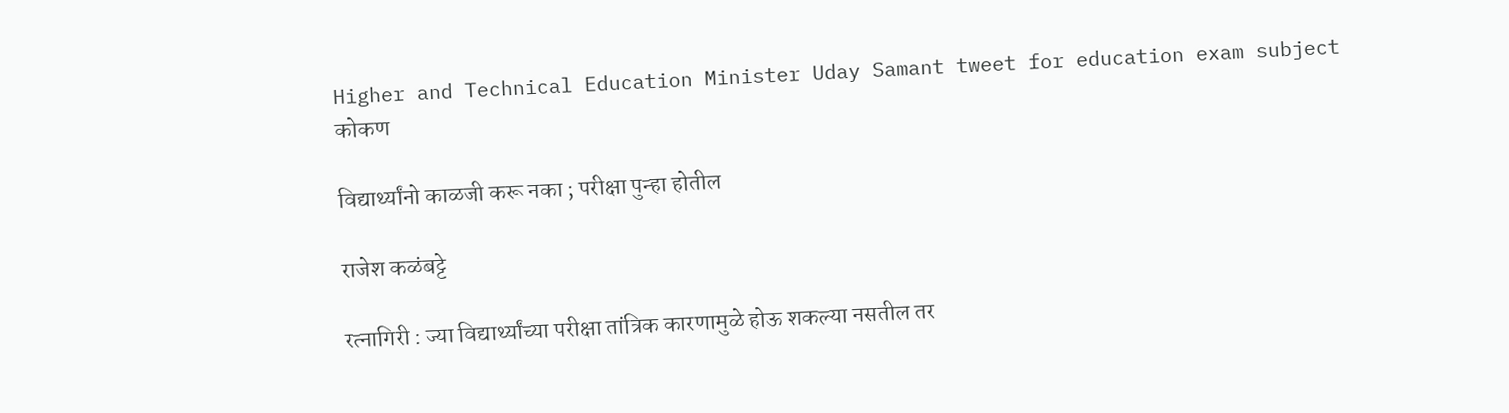Higher and Technical Education Minister Uday Samant tweet for education exam subject
कोकण

विद्यार्थ्यांनो काळजी करू नका ; परीक्षा पुन्हा होतील

राजेश कळंबट्टे

रत्नागिरी : ज्या विद्यार्थ्यांच्या परीक्षा तांत्रिक कारणामुळे होऊ शकल्या नसतील तर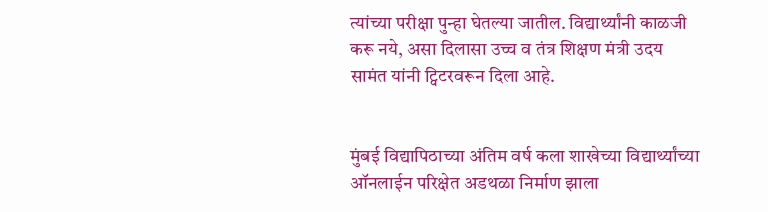त्यांच्या परीक्षा पुन्हा घेतल्या जातील. विद्यार्थ्यांनी काळजी करू नये, असा दिलासा उच्च व तंत्र शिक्षण मंत्री उदय सामंत यांनी ट्विटरवरून दिला आहे.


मुंबई विद्यापिठाच्या अंतिम वर्ष कला शाखेच्या विद्यार्थ्यांच्या ऑनलाईन परिक्षेत अडथळा निर्माण झाला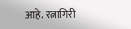आहे. रत्नागिरी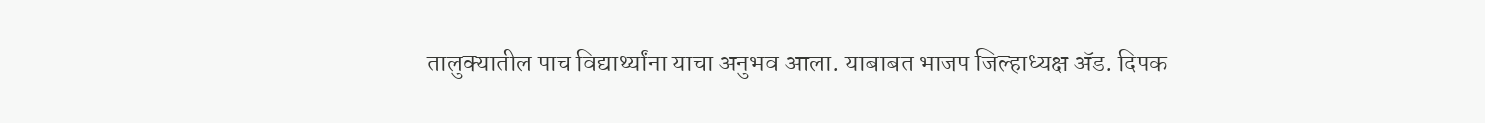तालुक्यातील पाच विद्यार्थ्यांना याचा अनुभव आला. याबाबत भाजप जिल्हाध्यक्ष अ‍ॅड. दिपक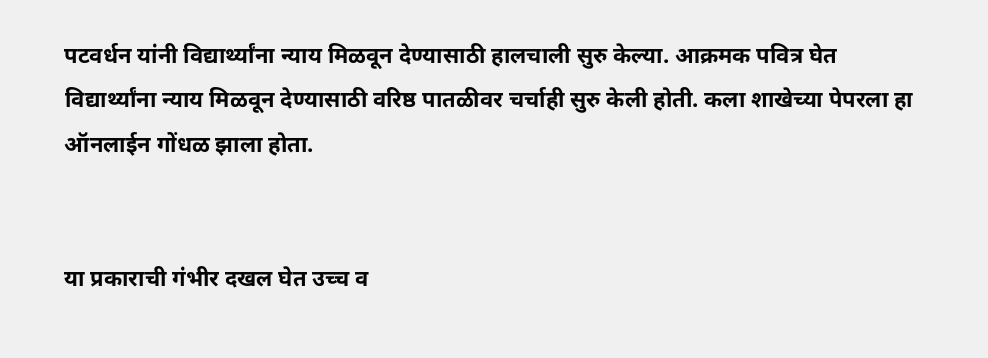पटवर्धन यांनी विद्यार्थ्यांना न्याय मिळवून देण्यासाठी हालचाली सुरु केल्या. आक्रमक पवित्र घेत विद्यार्थ्यांना न्याय मिळवून देण्यासाठी वरिष्ठ पातळीवर चर्चाही सुरु केली होती. कला शाखेच्या पेपरला हा ऑनलाईन गोंधळ झाला होता.


या प्रकाराची गंभीर दखल घेत उच्च व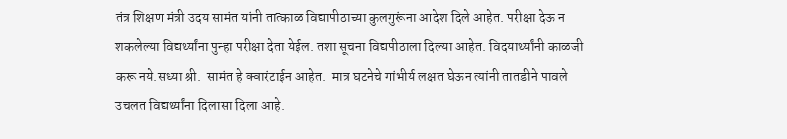तंत्र शिक्षण मंत्री उदय सामंत यांनी तात्काळ विद्यापीठाच्या कुलगुरूंना आदेश दिले आहेत. परीक्षा देऊ न  शकलेल्या विद्यर्थ्यांना पुन्हा परीक्षा देता येईल. तशा सूचना विद्यपीठाला दिल्या आहेत. विदयार्थ्यांनी काळजी करू नये.सध्या श्री.  सामंत हे क्वारंटाईन आहेत.  मात्र घटनेचे गांभीर्य लक्षत घेऊन त्यांनी तातडीने पावले उचलत विद्यर्थ्यांना दिलासा दिला आहे.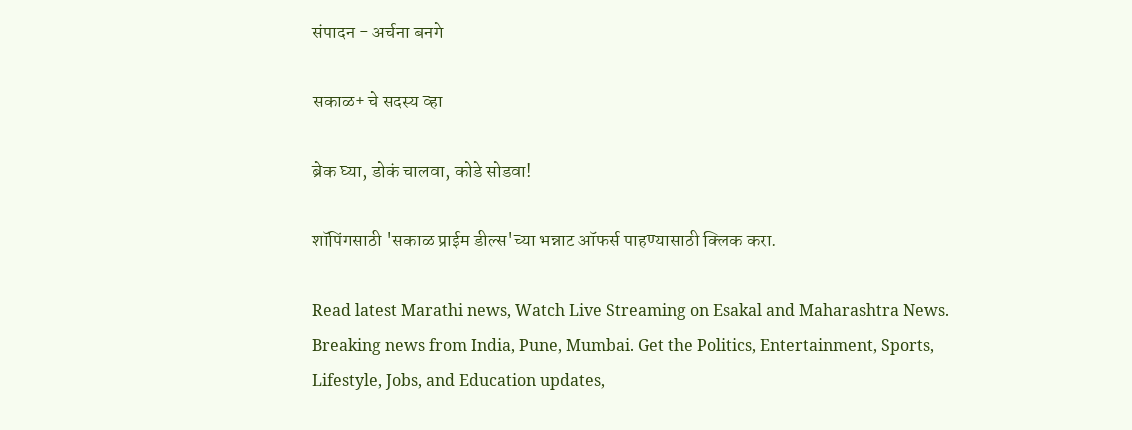संपादन - अर्चना बनगे

सकाळ+ चे सदस्य व्हा

ब्रेक घ्या, डोकं चालवा, कोडे सोडवा!

शॉपिंगसाठी 'सकाळ प्राईम डील्स'च्या भन्नाट ऑफर्स पाहण्यासाठी क्लिक करा.

Read latest Marathi news, Watch Live Streaming on Esakal and Maharashtra News. Breaking news from India, Pune, Mumbai. Get the Politics, Entertainment, Sports, Lifestyle, Jobs, and Education updates,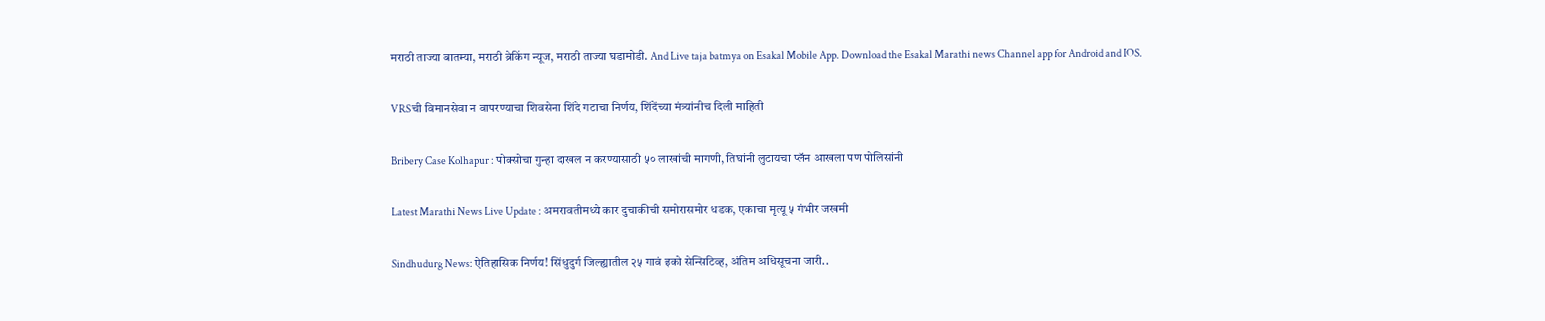मराठी ताज्या बातम्या, मराठी ब्रेकिंग न्यूज, मराठी ताज्या घडामोडी. And Live taja batmya on Esakal Mobile App. Download the Esakal Marathi news Channel app for Android and IOS.

VRSची विमानसेवा न वापरण्याचा शिवसेना शिंदे गटाचा निर्णय, शिंदेंच्या मंत्र्यांनीच दिली माहिती

Bribery Case Kolhapur : पोक्सोचा गुन्हा दाखल न करण्यासाठी ५० लाखांची मागणी, तिघांनी लुटायचा प्लॅन आखला पण पोलिसांनी

Latest Marathi News Live Update : अमरावतीमध्ये कार दुचाकीची समोरासमोर धडक, एकाचा मृत्यू ५ गंभीर जखमी

Sindhudurg News: ऐतिहासिक निर्णय! सिंधुदुर्ग जिल्ह्यातील २५ गावं इको सेन्सिटिव्ह, अंतिम अधिसूचना जारी..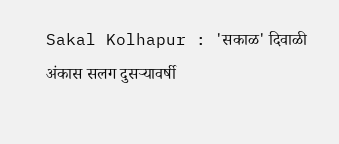Sakal Kolhapur : 'सकाळ' दिवाळी अंकास सलग दुसऱ्यावर्षी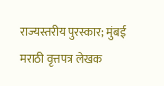राज्यस्तरीय पुरस्कार; मुंबई मराठी वृत्तपत्र लेखक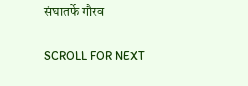संघातर्फे गौरव

SCROLL FOR NEXT